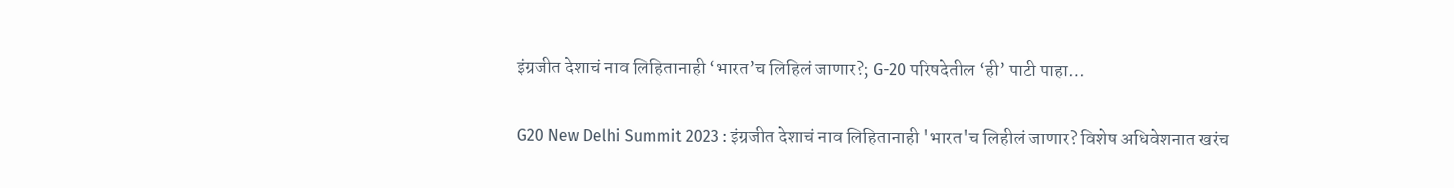इंग्रजीत देशाचं नाव लिहितानाही ‘भारत’च लिहिलं जाणार?; G-20 परिषदेतील ‘ही’ पाटी पाहा…

G20 New Delhi Summit 2023 : इंग्रजीत देशाचं नाव लिहितानाही 'भारत'च लिहीलं जाणार? विशेष अधिवेशनात खरंच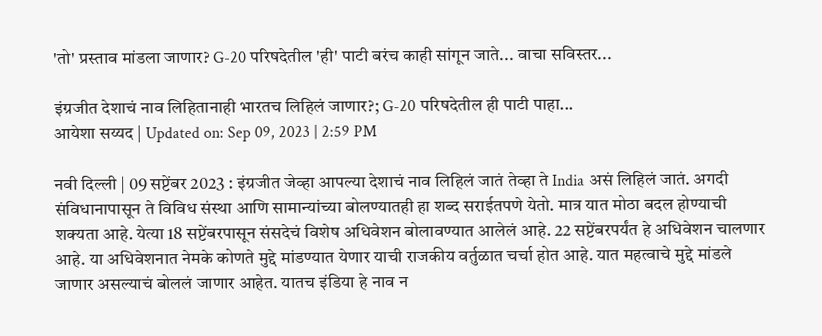'तो' प्रस्ताव मांडला जाणार? G-20 परिषदेतील 'ही' पाटी बरंच काही सांगून जाते... वाचा सविस्तर...

इंग्रजीत देशाचं नाव लिहितानाही भारतच लिहिलं जाणार?; G-20 परिषदेतील ही पाटी पाहा...
आयेशा सय्यद | Updated on: Sep 09, 2023 | 2:59 PM

नवी दिल्ली | 09 सप्टेंबर 2023 : इंग्रजीत जेव्हा आपल्या देशाचं नाव लिहिलं जातं तेव्हा ते India असं लिहिलं जातं. अगदी संविधानापासून ते विविध संस्था आणि सामान्यांच्या बोलण्यातही हा शब्द सराईतपणे येतो. मात्र यात मोठा बदल होण्याची शक्यता आहे. येत्या 18 सप्टेंबरपासून संसदेचं विशेष अधिवेशन बोलावण्यात आलेलं आहे. 22 सप्टेंबरपर्यंत हे अधिवेशन चालणार आहे. या अधिवेशनात नेमके कोणते मुद्दे मांडण्यात येणार याची राजकीय वर्तुळात चर्चा होत आहे. यात महत्वाचे मुद्दे मांडले जाणार असल्याचं बोललं जाणार आहेत. यातच इंडिया हे नाव न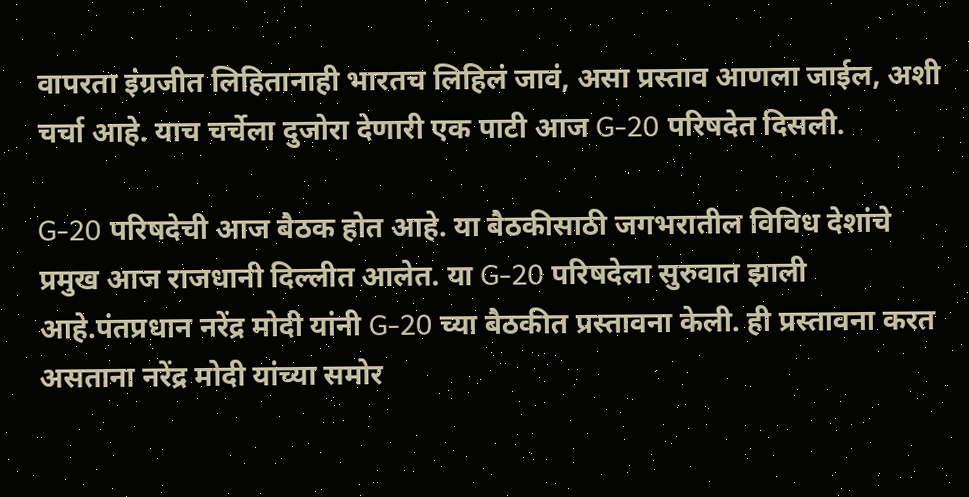वापरता इंग्रजीत लिहितानाही भारतच लिहिलं जावं, असा प्रस्ताव आणला जाईल, अशी चर्चा आहे. याच चर्चेला दुजोरा देणारी एक पाटी आज G-20 परिषदेत दिसली.

G-20 परिषदेची आज बैठक होत आहे. या बैठकीसाठी जगभरातील विविध देशांचे प्रमुख आज राजधानी दिल्लीत आलेत. या G-20 परिषदेला सुरुवात झाली आहे.पंतप्रधान नरेंद्र मोदी यांनी G-20 च्या बैठकीत प्रस्तावना केली. ही प्रस्तावना करत असताना नरेंद्र मोदी यांच्या समोर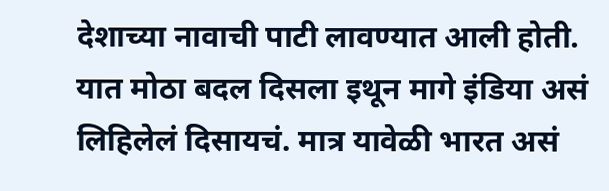देशाच्या नावाची पाटी लावण्यात आली होती. यात मोठा बदल दिसला इथून मागे इंडिया असं लिहिलेलं दिसायचं. मात्र यावेळी भारत असं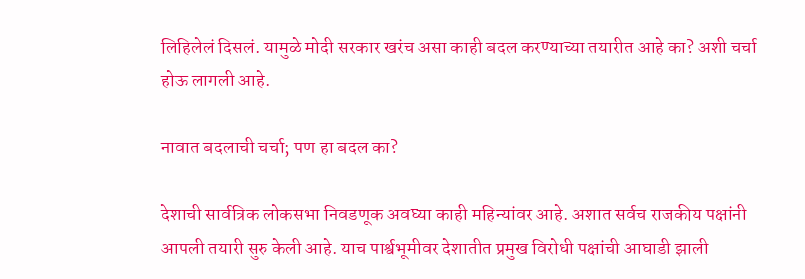लिहिलेलं दिसलं. यामुळे मोदी सरकार खरंच असा काही बदल करण्याच्या तयारीत आहे का? अशी चर्चा होऊ लागली आहे.

नावात बदलाची चर्चा; पण हा बदल का?

देशाची सार्वत्रिक लोकसभा निवडणूक अवघ्या काही महिन्यांवर आहे. अशात सर्वच राजकीय पक्षांनी आपली तयारी सुरु केली आहे. याच पार्श्वभूमीवर देशातीत प्रमुख विरोधी पक्षांची आघाडी झाली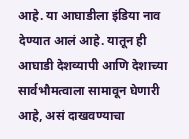आहे. या आघाडीला इंडिया नाव देण्यात आलं आहे. यातून ही आघाडी देशव्यापी आणि देशाच्या सार्वभौमत्वाला सामावून घेणारी आहे, असं दाखवण्याचा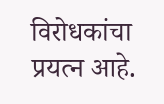विरोधकांचा प्रयत्न आहे.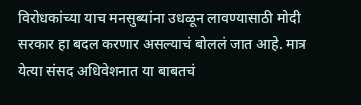विरोधकांच्या याच मनसुब्यांना उधळून लावण्यासाठी मोदी सरकार हा बदल करणार असल्याचं बोललं जात आहे. मात्र येत्या संसद अधिवेशनात या बाबतचं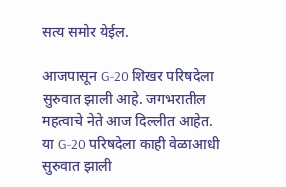सत्य समोर येईल.

आजपासून G-20 शिखर परिषदेला सुरुवात झाली आहे. जगभरातील महत्वाचे नेते आज दिल्लीत आहेत. या G-20 परिषदेला काही वेळाआधी सुरुवात झाली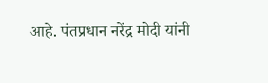आहे. पंतप्रधान नरेंद्र मोदी यांनी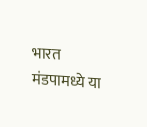भारत मंडपामध्ये या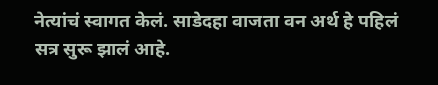नेत्यांचं स्वागत केलं. साडेदहा वाजता वन अर्थ हे पहिलं सत्र सुरू झालं आहे.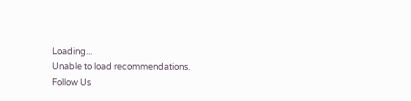Loading...
Unable to load recommendations.
Follow Us